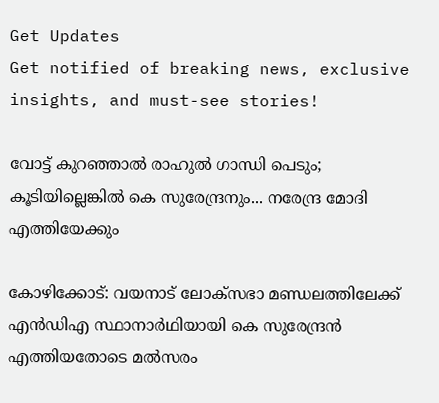Get Updates
Get notified of breaking news, exclusive insights, and must-see stories!

വോട്ട് കുറഞ്ഞാല്‍ രാഹുല്‍ ഗാന്ധി പെടും; കൂടിയില്ലെങ്കില്‍ കെ സുരേന്ദ്രനും... നരേന്ദ്ര മോദി എത്തിയേക്കും

കോഴിക്കോട്: വയനാട് ലോക്‌സഭാ മണ്ഡലത്തിലേക്ക് എന്‍ഡിഎ സ്ഥാനാര്‍ഥിയായി കെ സുരേന്ദ്രന്‍ എത്തിയതോടെ മല്‍സരം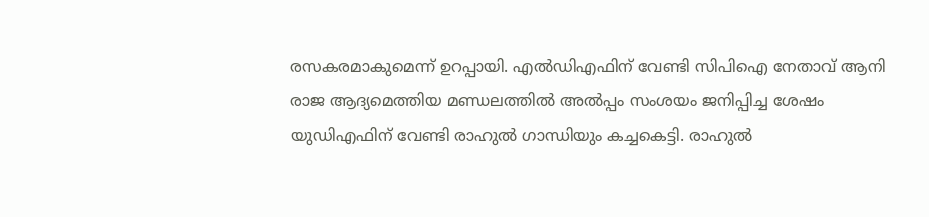രസകരമാകുമെന്ന് ഉറപ്പായി. എല്‍ഡിഎഫിന് വേണ്ടി സിപിഐ നേതാവ് ആനി രാജ ആദ്യമെത്തിയ മണ്ഡലത്തില്‍ അല്‍പ്പം സംശയം ജനിപ്പിച്ച ശേഷം യുഡിഎഫിന് വേണ്ടി രാഹുല്‍ ഗാന്ധിയും കച്ചകെട്ടി. രാഹുല്‍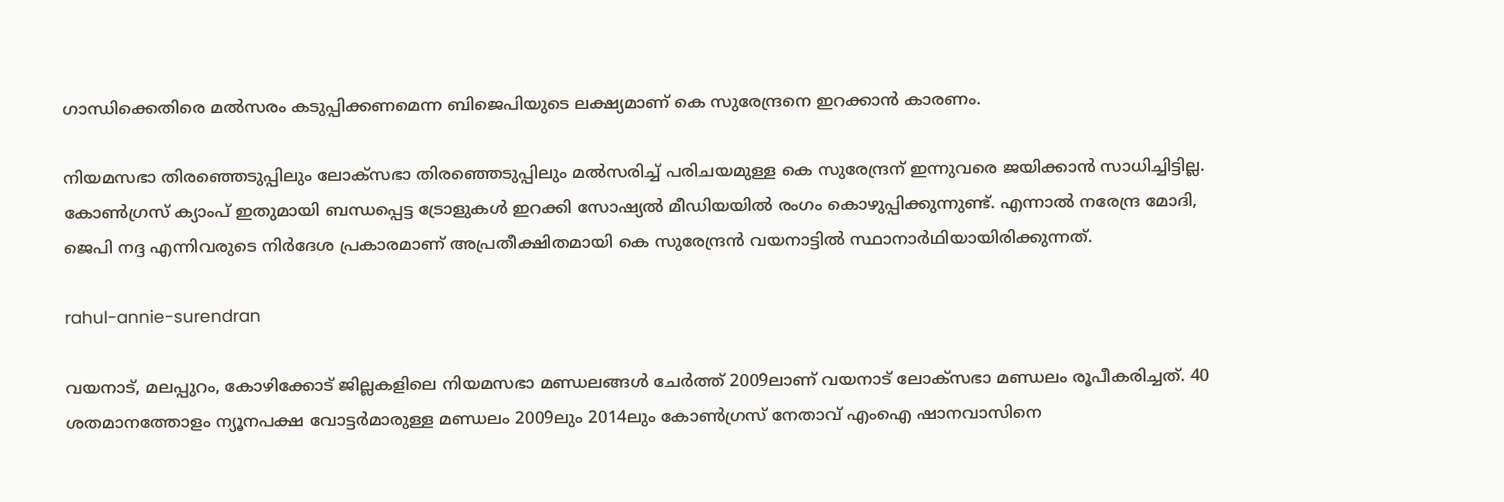ഗാന്ധിക്കെതിരെ മല്‍സരം കടുപ്പിക്കണമെന്ന ബിജെപിയുടെ ലക്ഷ്യമാണ് കെ സുരേന്ദ്രനെ ഇറക്കാന്‍ കാരണം.

നിയമസഭാ തിരഞ്ഞെടുപ്പിലും ലോക്‌സഭാ തിരഞ്ഞെടുപ്പിലും മല്‍സരിച്ച് പരിചയമുള്ള കെ സുരേന്ദ്രന് ഇന്നുവരെ ജയിക്കാന്‍ സാധിച്ചിട്ടില്ല. കോണ്‍ഗ്രസ് ക്യാംപ് ഇതുമായി ബന്ധപ്പെട്ട ട്രോളുകള്‍ ഇറക്കി സോഷ്യല്‍ മീഡിയയില്‍ രംഗം കൊഴുപ്പിക്കുന്നുണ്ട്. എന്നാല്‍ നരേന്ദ്ര മോദി, ജെപി നദ്ദ എന്നിവരുടെ നിര്‍ദേശ പ്രകാരമാണ് അപ്രതീക്ഷിതമായി കെ സുരേന്ദ്രന്‍ വയനാട്ടില്‍ സ്ഥാനാര്‍ഥിയായിരിക്കുന്നത്.

rahul-annie-surendran

വയനാട്, മലപ്പുറം, കോഴിക്കോട് ജില്ലകളിലെ നിയമസഭാ മണ്ഡലങ്ങള്‍ ചേര്‍ത്ത് 2009ലാണ് വയനാട് ലോക്‌സഭാ മണ്ഡലം രൂപീകരിച്ചത്. 40 ശതമാനത്തോളം ന്യൂനപക്ഷ വോട്ടര്‍മാരുള്ള മണ്ഡലം 2009ലും 2014ലും കോണ്‍ഗ്രസ് നേതാവ് എംഐ ഷാനവാസിനെ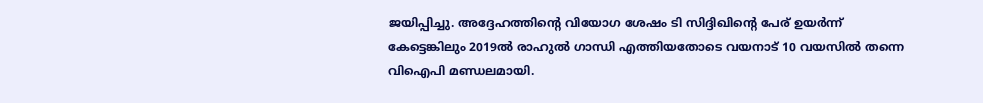ജയിപ്പിച്ചു. അദ്ദേഹത്തിന്റെ വിയോഗ ശേഷം ടി സിദ്ദിഖിന്റെ പേര് ഉയര്‍ന്ന് കേട്ടെങ്കിലും 2019ല്‍ രാഹുല്‍ ഗാന്ധി എത്തിയതോടെ വയനാട് 10 വയസില്‍ തന്നെ വിഐപി മണ്ഡലമായി.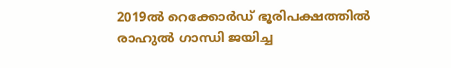2019ല്‍ റെക്കോര്‍ഡ് ഭൂരിപക്ഷത്തില്‍ രാഹുല്‍ ഗാന്ധി ജയിച്ച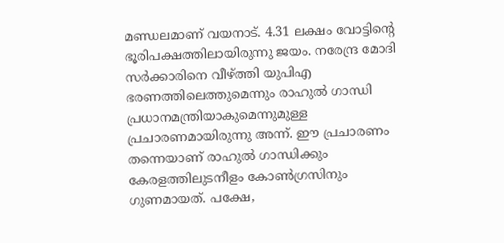മണ്ഡലമാണ് വയനാട്. 4.31 ലക്ഷം വോട്ടിന്റെ ഭൂരിപക്ഷത്തിലായിരുന്നു ജയം. നരേന്ദ്ര മോദി സര്‍ക്കാരിനെ വീഴ്ത്തി യുപിഎ ഭരണത്തിലെത്തുമെന്നും രാഹുല്‍ ഗാന്ധി പ്രധാനമന്ത്രിയാകുമെന്നുമുള്ള പ്രചാരണമായിരുന്നു അന്ന്. ഈ പ്രചാരണം തന്നെയാണ് രാഹുല്‍ ഗാന്ധിക്കും കേരളത്തിലുടനീളം കോണ്‍ഗ്രസിനും ഗുണമായത്. പക്ഷേ,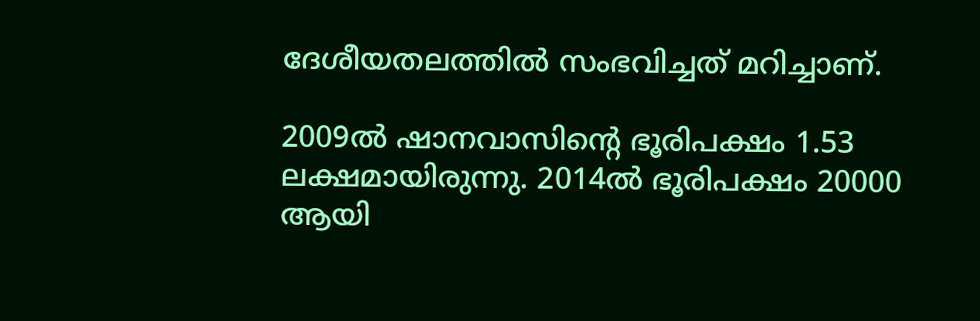ദേശീയതലത്തില്‍ സംഭവിച്ചത് മറിച്ചാണ്.

2009ല്‍ ഷാനവാസിന്റെ ഭൂരിപക്ഷം 1.53 ലക്ഷമായിരുന്നു. 2014ല്‍ ഭൂരിപക്ഷം 20000 ആയി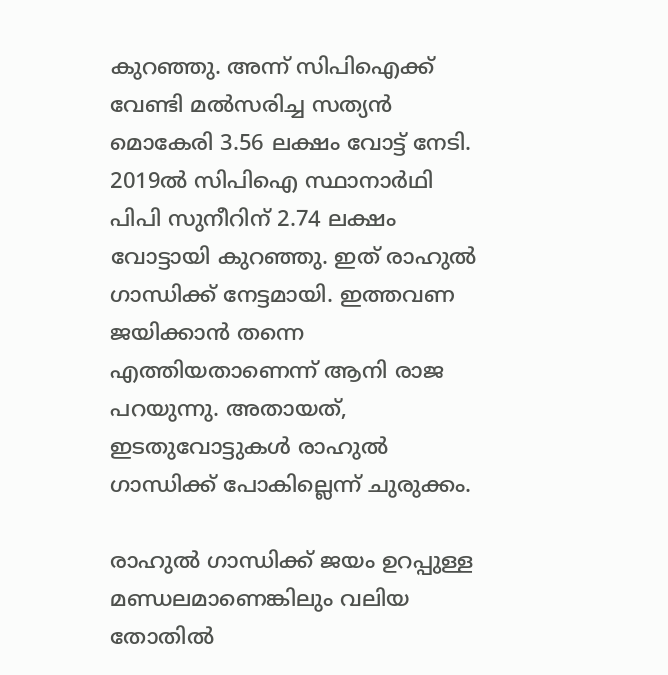കുറഞ്ഞു. അന്ന് സിപിഐക്ക് വേണ്ടി മല്‍സരിച്ച സത്യന്‍ മൊകേരി 3.56 ലക്ഷം വോട്ട് നേടി. 2019ല്‍ സിപിഐ സ്ഥാനാര്‍ഥി പിപി സുനീറിന് 2.74 ലക്ഷം വോട്ടായി കുറഞ്ഞു. ഇത് രാഹുല്‍ ഗാന്ധിക്ക് നേട്ടമായി. ഇത്തവണ ജയിക്കാന്‍ തന്നെ എത്തിയതാണെന്ന് ആനി രാജ പറയുന്നു. അതായത്, ഇടതുവോട്ടുകള്‍ രാഹുല്‍ ഗാന്ധിക്ക് പോകില്ലെന്ന് ചുരുക്കം.

രാഹുല്‍ ഗാന്ധിക്ക് ജയം ഉറപ്പുള്ള മണ്ഡലമാണെങ്കിലും വലിയ തോതില്‍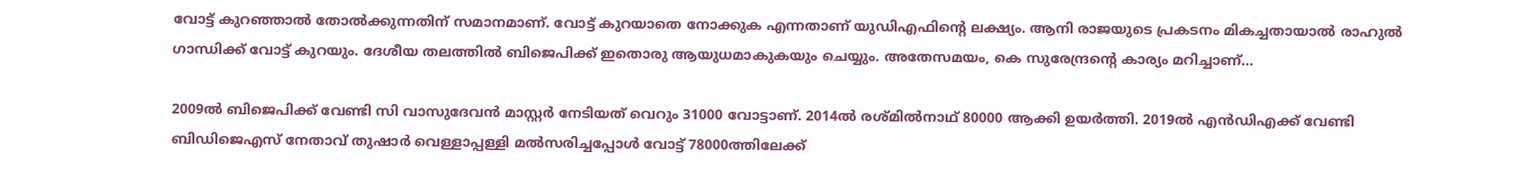വോട്ട് കുറഞ്ഞാല്‍ തോല്‍ക്കുന്നതിന് സമാനമാണ്. വോട്ട് കുറയാതെ നോക്കുക എന്നതാണ് യുഡിഎഫിന്റെ ലക്ഷ്യം. ആനി രാജയുടെ പ്രകടനം മികച്ചതായാല്‍ രാഹുല്‍ ഗാന്ധിക്ക് വോട്ട് കുറയും. ദേശീയ തലത്തില്‍ ബിജെപിക്ക് ഇതൊരു ആയുധമാകുകയും ചെയ്യും. അതേസമയം, കെ സുരേന്ദ്രന്റെ കാര്യം മറിച്ചാണ്...

2009ല്‍ ബിജെപിക്ക് വേണ്ടി സി വാസുദേവന്‍ മാസ്റ്റര്‍ നേടിയത് വെറും 31000 വോട്ടാണ്. 2014ല്‍ രശ്മില്‍നാഥ് 80000 ആക്കി ഉയര്‍ത്തി. 2019ല്‍ എന്‍ഡിഎക്ക് വേണ്ടി ബിഡിജെഎസ് നേതാവ് തുഷാര്‍ വെള്ളാപ്പള്ളി മല്‍സരിച്ചപ്പോള്‍ വോട്ട് 78000ത്തിലേക്ക്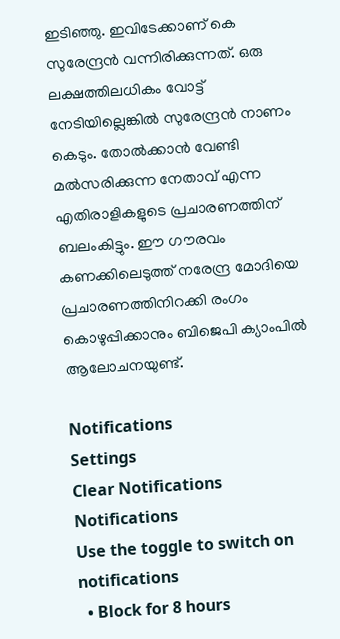ഇടിഞ്ഞു. ഇവിടേക്കാണ് കെ സുരേന്ദ്രന്‍ വന്നിരിക്കുന്നത്. ഒരു ലക്ഷത്തിലധികം വോട്ട് നേടിയില്ലെങ്കില്‍ സുരേന്ദ്രന്‍ നാണം കെടും. തോല്‍ക്കാന്‍ വേണ്ടി മല്‍സരിക്കുന്ന നേതാവ് എന്ന എതിരാളികളുടെ പ്രചാരണത്തിന് ബലംകിട്ടും. ഈ ഗൗരവം കണക്കിലെടുത്ത് നരേന്ദ്ര മോദിയെ പ്രചാരണത്തിനിറക്കി രംഗം കൊഴുപ്പിക്കാനും ബിജെപി ക്യാംപില്‍ ആലോചനയുണ്ട്.

Notifications
Settings
Clear Notifications
Notifications
Use the toggle to switch on notifications
  • Block for 8 hours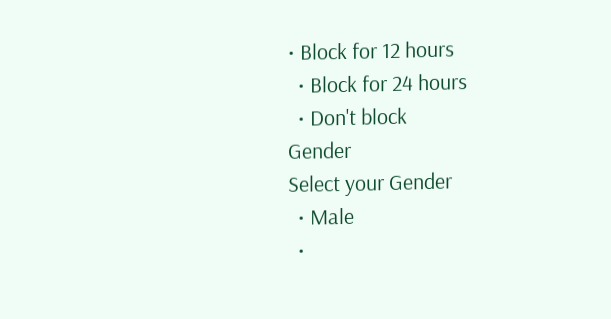• Block for 12 hours
  • Block for 24 hours
  • Don't block
Gender
Select your Gender
  • Male
  •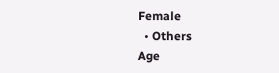Female
  • Others
Age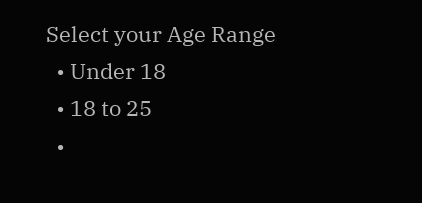Select your Age Range
  • Under 18
  • 18 to 25
  •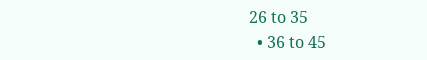26 to 35
  • 36 to 45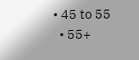• 45 to 55
  • 55+